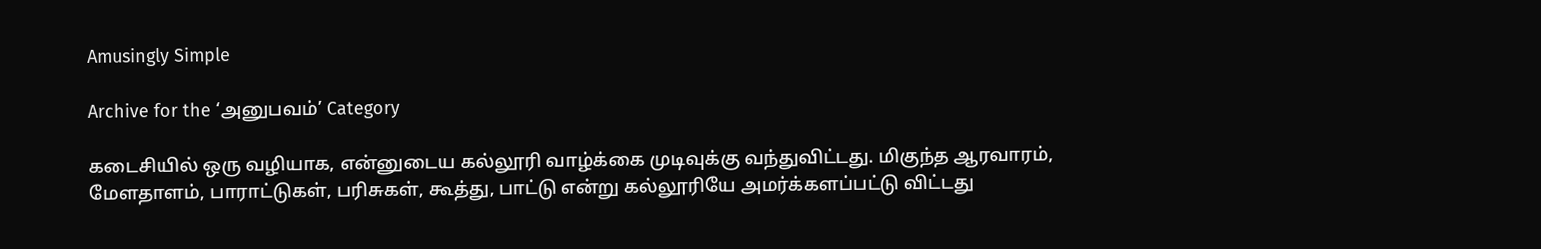Amusingly Simple

Archive for the ‘அனுபவம்’ Category

கடைசியில் ஒரு வழியாக, என்னுடைய கல்லூரி வாழ்க்கை முடிவுக்கு வந்துவிட்டது. மிகுந்த ஆரவாரம், மேளதாளம், பாராட்டுகள், பரிசுகள், கூத்து, பாட்டு என்று கல்லூரியே அமர்க்களப்பட்டு விட்டது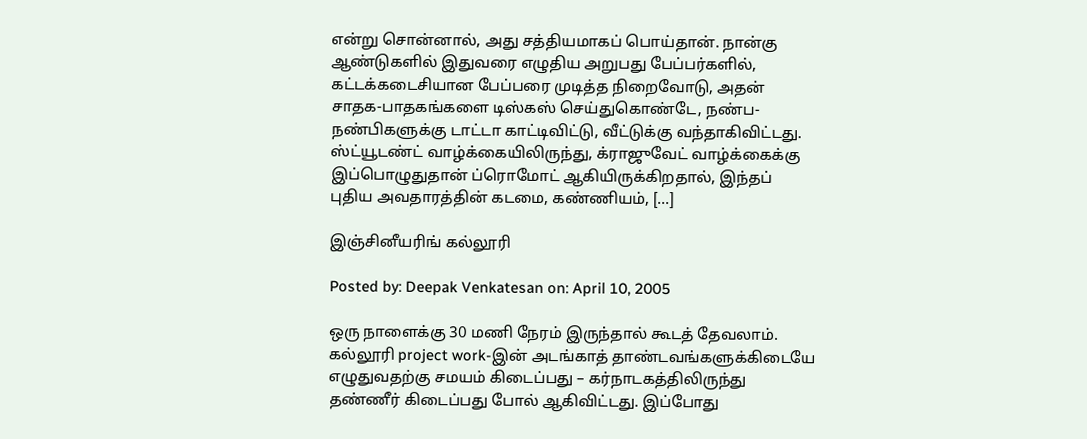என்று சொன்னால், அது சத்தியமாகப் பொய்தான். நான்கு ஆண்டுகளில் இதுவரை எழுதிய அறுபது பேப்பர்களில், கட்டக்கடைசியான பேப்பரை முடித்த நிறைவோடு, அதன் சாதக-பாதகங்களை டிஸ்கஸ் செய்துகொண்டே, நண்ப-நண்பிகளுக்கு டாட்டா காட்டிவிட்டு, வீட்டுக்கு வந்தாகிவிட்டது. ஸ்ட்யூடண்ட் வாழ்க்கையிலிருந்து, க்ராஜுவேட் வாழ்க்கைக்கு இப்பொழுதுதான் ப்ரொமோட் ஆகியிருக்கிறதால், இந்தப் புதிய அவதாரத்தின் கடமை, கண்ணியம், [...]

இஞ்சினீயரிங் கல்லூரி

Posted by: Deepak Venkatesan on: April 10, 2005

ஒரு நாளைக்கு 30 மணி நேரம் இருந்தால் கூடத் தேவலாம். கல்லூரி project work-இன் அடங்காத் தாண்டவங்களுக்கிடையே எழுதுவதற்கு சமயம் கிடைப்பது – கர்நாடகத்திலிருந்து தண்ணீர் கிடைப்பது போல் ஆகிவிட்டது. இப்போது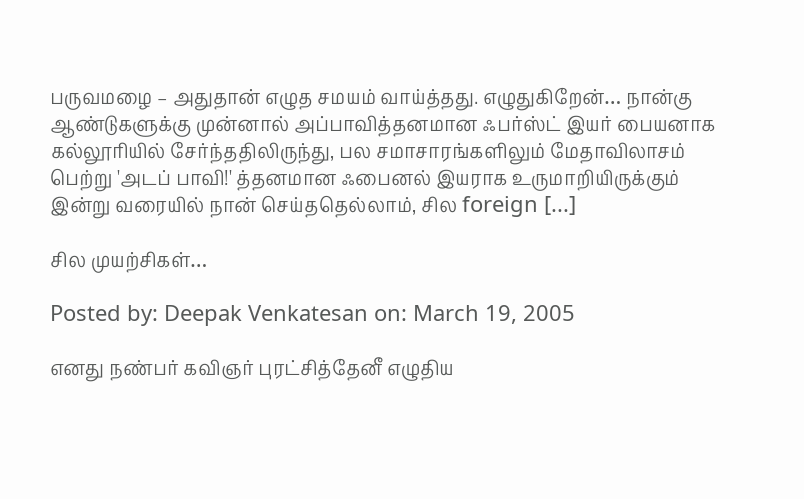பருவமழை – அதுதான் எழுத சமயம் வாய்த்தது. எழுதுகிறேன்… நான்கு ஆண்டுகளுக்கு முன்னால் அப்பாவித்தனமான ஃபர்ஸ்ட் இயர் பையனாக கல்லூரியில் சேர்ந்ததிலிருந்து, பல சமாசாரங்களிலும் மேதாவிலாசம் பெற்று 'அடப் பாவி!' த்தனமான ஃபைனல் இயராக உருமாறியிருக்கும் இன்று வரையில் நான் செய்ததெல்லாம், சில foreign [...]

சில முயற்சிகள்…

Posted by: Deepak Venkatesan on: March 19, 2005

எனது நண்பர் கவிஞர் புரட்சித்தேனீ எழுதிய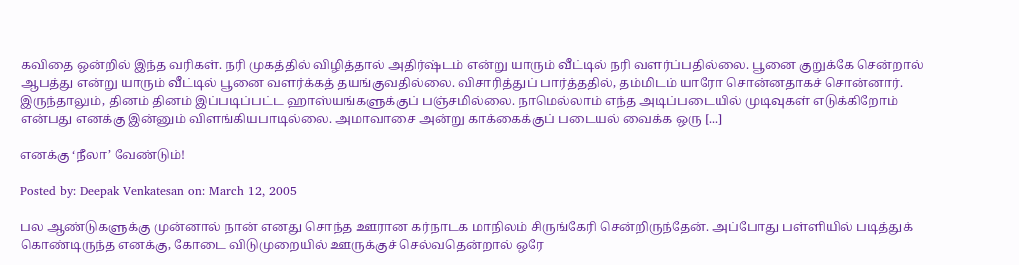கவிதை ஒன்றில் இந்த வரிகள். நரி முகத்தில் விழித்தால் அதிர்ஷ்டம் என்று யாரும் வீட்டில் நரி வளர்ப்பதில்லை. பூனை குறுக்கே சென்றால் ஆபத்து என்று யாரும் வீட்டில் பூனை வளர்க்கத் தயங்குவதில்லை. விசாரித்துப் பார்த்ததில், தம்மிடம் யாரோ சொன்னதாகச் சொன்னார். இருந்தாலும், தினம் தினம் இப்படிப்பட்ட ஹாஸ்யங்களுக்குப் பஞ்சமில்லை. நாமெல்லாம் எந்த அடிப்படையில் முடிவுகள் எடுக்கிறோம் என்பது எனக்கு இன்னும் விளங்கியபாடில்லை. அமாவாசை அன்று காக்கைக்குப் படையல் வைக்க ஒரு [...]

எனக்கு ‘நீலா’ வேண்டும்!

Posted by: Deepak Venkatesan on: March 12, 2005

பல ஆண்டுகளுக்கு முன்னால் நான் எனது சொந்த ஊரான கர்நாடக மாநிலம் சிருங்கேரி சென்றிருந்தேன். அப்போது பள்ளியில் படித்துக் கொண்டிருந்த எனக்கு, கோடை விடுமுறையில் ஊருக்குச் செல்வதென்றால் ஒரே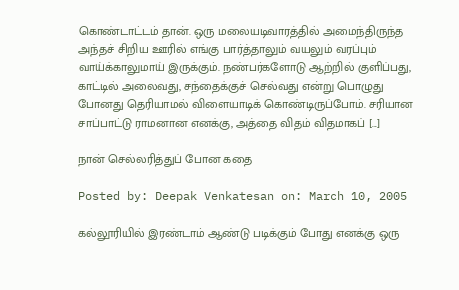கொண்டாட்டம் தான். ஒரு மலையடிவாரத்தில் அமைந்திருந்த அந்தச் சிறிய ஊரில் எங்கு பார்த்தாலும் வயலும் வரப்பும் வாய்க்காலுமாய் இருக்கும். நண்பர்களோடு ஆற்றில் குளிப்பது, காட்டில் அலைவது, சந்தைக்குச் செல்வது என்று பொழுது போனது தெரியாமல் விளையாடிக் கொண்டிருப்போம். சரியான சாப்பாட்டு ராமனான எனக்கு, அத்தை விதம் விதமாகப் [...]

நான் செல்லரித்துப் போன கதை

Posted by: Deepak Venkatesan on: March 10, 2005

கல்லூரியில் இரண்டாம் ஆண்டு படிக்கும் போது எனக்கு ஒரு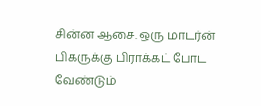சின்ன ஆசை. ஒரு மாடர்ன் பிகருக்கு பிராக்கட் போட வேண்டும்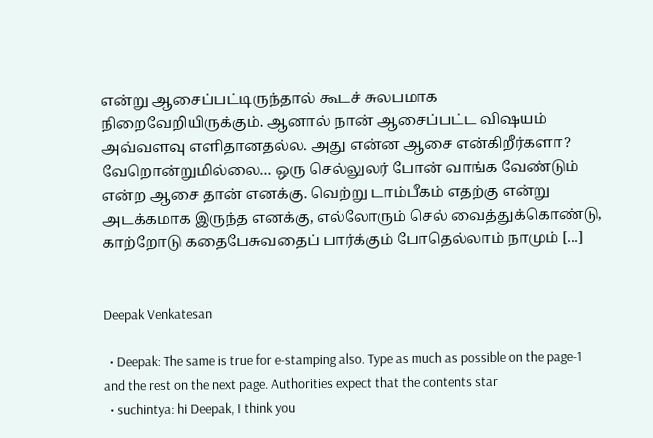என்று ஆசைப்பட்டிருந்தால் கூடச் சுலபமாக நிறைவேறியிருக்கும். ஆனால் நான் ஆசைப்பட்ட விஷயம் அவ்வளவு எளிதானதல்ல. அது என்ன ஆசை என்கிறீர்களா? வேறொன்றுமில்லை… ஒரு செல்லுலர் போன் வாங்க வேண்டும் என்ற ஆசை தான் எனக்கு. வெற்று டாம்பீகம் எதற்கு என்று அடக்கமாக இருந்த எனக்கு, எல்லோரும் செல் வைத்துக்கொண்டு, காற்றோடு கதைபேசுவதைப் பார்க்கும் போதெல்லாம் நாமும் [...]


Deepak Venkatesan

  • Deepak: The same is true for e-stamping also. Type as much as possible on the page-1 and the rest on the next page. Authorities expect that the contents star
  • suchintya: hi Deepak, I think you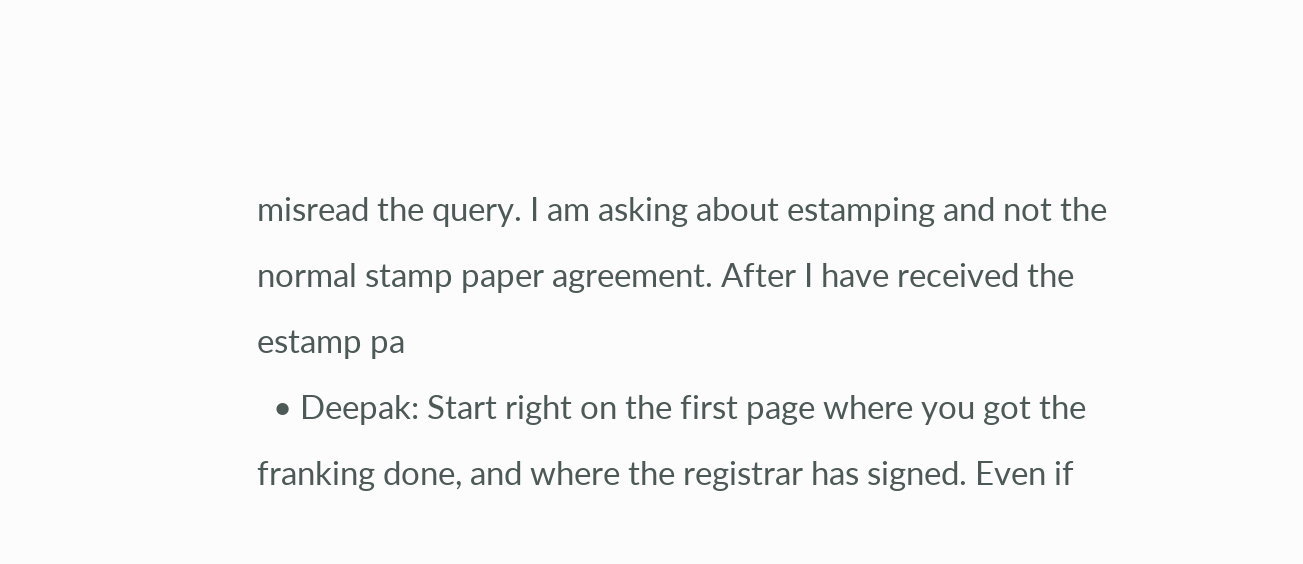misread the query. I am asking about estamping and not the normal stamp paper agreement. After I have received the estamp pa
  • Deepak: Start right on the first page where you got the franking done, and where the registrar has signed. Even if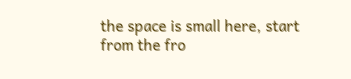the space is small here, start from the fro